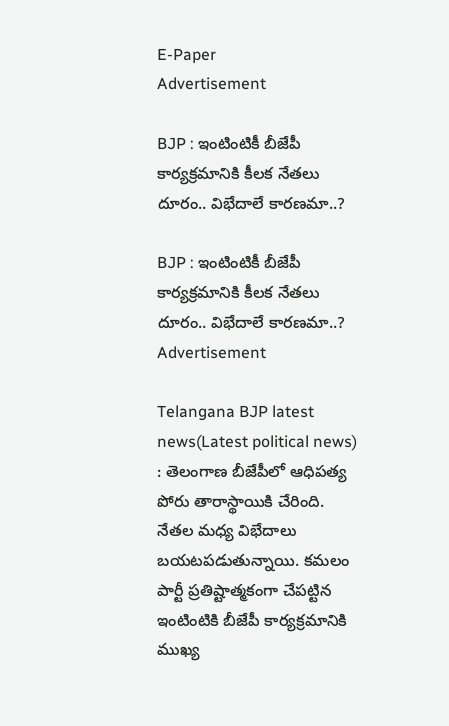E-Paper
Advertisement

BJP : ఇంటింటికీ బీజేపీ కార్యక్రమానికి కీలక నేతలు దూరం.. విభేదాలే కారణమా..?

BJP : ఇంటింటికీ బీజేపీ కార్యక్రమానికి కీలక నేతలు దూరం.. విభేదాలే కారణమా..?
Advertisement

Telangana BJP latest news(Latest political news) : తెలంగాణ బీజేపీలో ఆధిపత్య పోరు తారాస్థాయికి చేరింది. నేతల మధ్య విభేదాలు బయటపడుతున్నాయి. కమలం పార్టీ ప్రతిష్టాత్మకంగా చేపట్టిన ఇంటింటికి బీజేపీ కార్యక్రమానికి ముఖ్య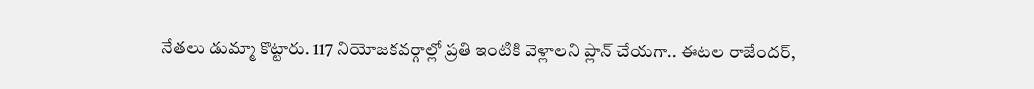నేతలు డుమ్మా కొట్టారు. 117 నియోజకవర్గాల్లో ప్రతి ఇంటికి వెళ్లాలని ప్లాన్‌ చేయగా.. ఈటల రాజేందర్‌,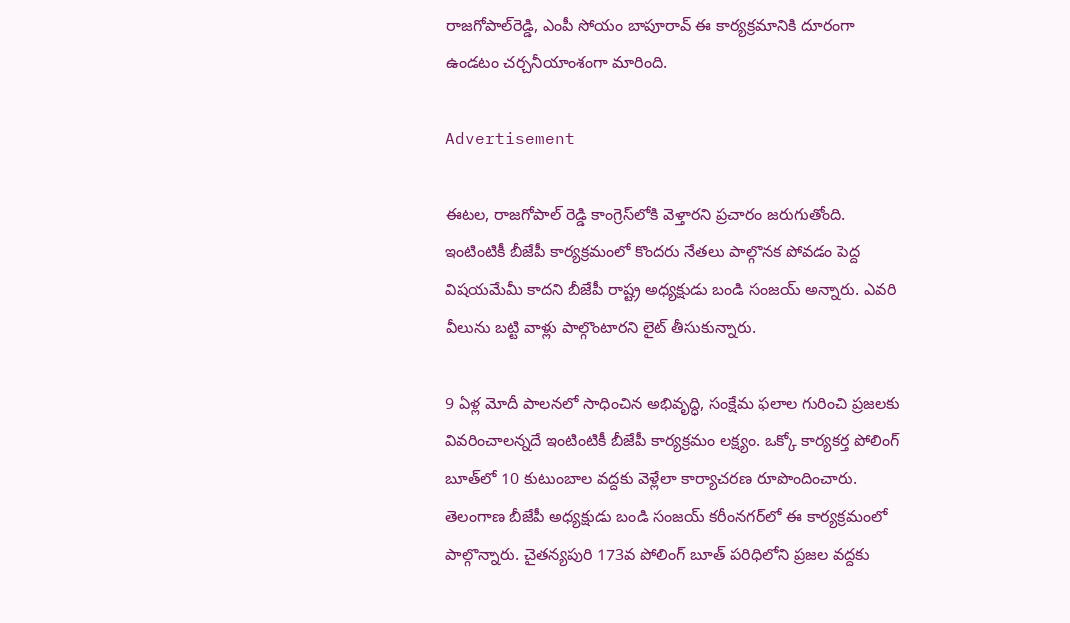రాజగోపాల్‌రెడ్డి, ఎంపీ సోయం బాపూరావ్‌ ఈ కార్యక్రమానికి దూరంగా ఉండటం చర్చనీయాంశంగా మారింది.

Advertisement

ఈటల, రాజగోపాల్‌ రెడ్డి కాంగ్రెస్‌లోకి వెళ్తారని ప్రచారం జరుగుతోంది. ఇంటింటికీ బీజేపీ కార్యక్రమంలో కొందరు నేతలు పాల్గొనక పోవడం పెద్ద విషయమేమీ కాదని బీజేపీ రాష్ట్ర అధ్యక్షుడు బండి సంజయ్‌ అన్నారు. ఎవరి వీలును బట్టి వాళ్లు పాల్గొంటారని లైట్‌ తీసుకున్నారు.

9 ఏళ్ల మోదీ పాలనలో సాధించిన అభివృద్ధి, సంక్షేమ ఫలాల గురించి ప్రజలకు వివరించాలన్నదే ఇంటింటికీ బీజేపీ కార్యక్రమం లక్ష్యం. ఒక్కో కార్యకర్త పోలింగ్‌ బూత్‌లో 10 కుటుంబాల వద్దకు వెళ్లేలా కార్యాచరణ రూపొందించారు. తెలంగాణ బీజేపీ అధ్యక్షుడు‌ బండి సంజయ్‌ కరీంనగర్‌లో ఈ కార్యక్రమంలో పాల్గొన్నారు. చైతన్యపురి 173వ పోలింగ్‌ బూత్‌ పరిధిలోని ప్రజల వద్దకు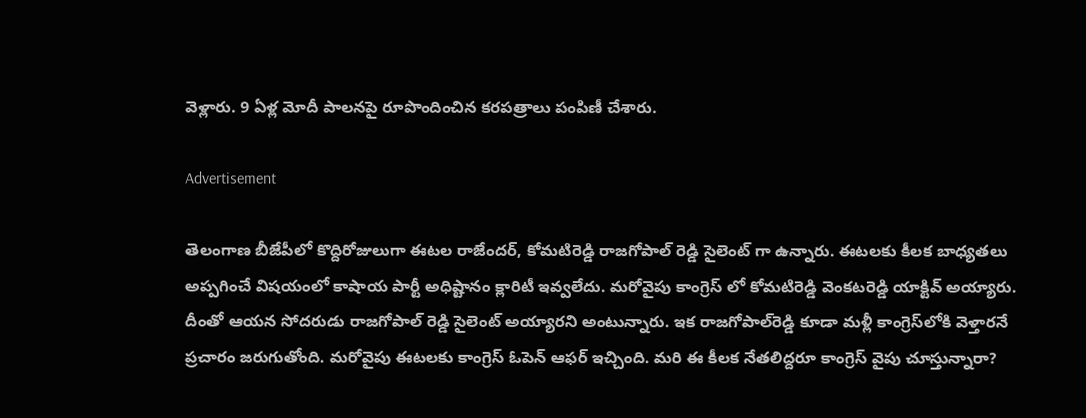వెళ్లారు. 9 ఏళ్ల మోదీ పాలనపై రూపొందించిన కరపత్రాలు పంపిణీ చేశారు.

Advertisement

తెలంగాణ బీజేపీలో కొద్దిరోజులుగా ఈటల రాజేందర్, కోమటిరెడ్డి రాజగోపాల్ రెడ్డి సైలెంట్ గా ఉన్నారు. ఈటలకు కీలక బాధ్యతలు అప్పగించే విషయంలో కాషాయ పార్టీ అధిష్టానం క్లారిటీ ఇవ్వలేదు. మరోవైపు కాంగ్రెస్ లో‌ కోమటిరెడ్డి వెంకటరెడ్డి యాక్టివ్‌ అయ్యారు. దీంతో ఆయన సోదరుడు రాజగోపాల్‌ రెడ్డి సైలెంట్‌ అయ్యారని అంటున్నారు. ఇక రాజగోపాల్‌రెడ్డి కూడా మళ్లీ కాంగ్రెస్‌లోకి వెళ్తారనే ప్రచారం జరుగుతోంది. మరోవైపు ఈటలకు కాంగ్రెస్ ఓపెన్ ఆఫర్ ఇచ్చింది. మరి ఈ కీలక నేతలిద్దరూ కాంగ్రెస్ వైపు చూస్తున్నారా?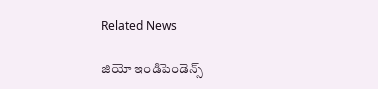Related News

జియో ఇండిపెండెన్స్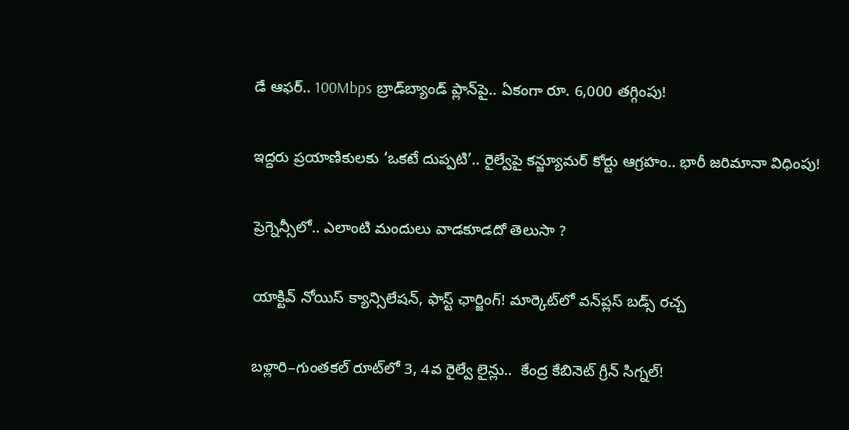డే ఆఫర్.. 100Mbps బ్రాడ్‌బ్యాండ్ ప్లాన్‌పై.. ఏకంగా రూ. 6,000 తగ్గింపు!

ఇద్దరు ప్రయాణికులకు ‘ఒకటే దుప్పటి’.. రైల్వేపై కన్జ్యూమర్ కోర్టు ఆగ్రహం.. భారీ జరిమానా విధింపు!

ప్రెగ్నెన్సీలో.. ఎలాంటి మందులు వాడకూడదో తెలుసా ?

యాక్టివ్ నోయిస్ క్యాన్సిలేషన్, ఫాస్ట్ ఛార్జింగ్! మార్కెట్‌లో వన్‌ప్లస్ బడ్స్ రచ్చ

బళ్లారి–గుంతకల్ రూట్‌లో 3, 4వ రైల్వే లైన్లు..  కేంద్ర కేబినెట్ గ్రీన్ సిగ్నల్!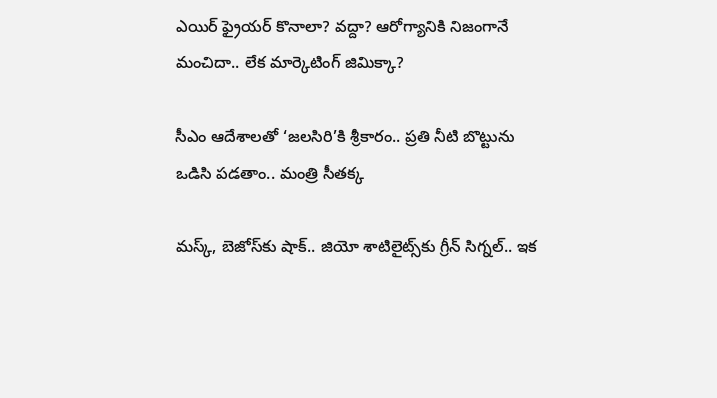ఎయిర్ ఫ్రైయర్ కొనాలా? వద్దా? ఆరోగ్యానికి నిజంగానే మంచిదా.. లేక మార్కెటింగ్ జిమిక్కా?

సీఎం ఆదేశాలతో ‘జలసిరి’కి శ్రీకారం.. ప్రతి నీటి బొట్టును ఒడిసి పడతాం.. మంత్రి సీతక్క

మస్క్, బెజోస్‌కు షాక్.. జియో శాటిలైట్స్‌కు గ్రీన్ సిగ్నల్.. ఇక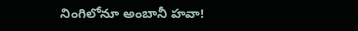నింగిలోనూ అంబానీ హవా!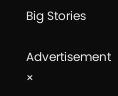Big Stories

Advertisement
×